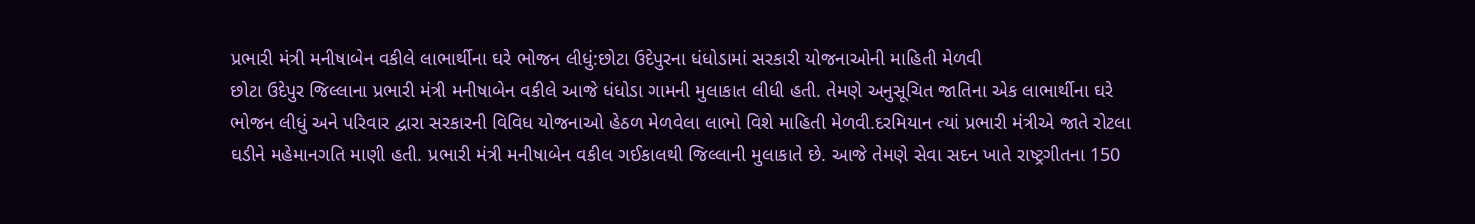પ્રભારી મંત્રી મનીષાબેન વકીલે લાભાર્થીના ઘરે ભોજન લીધું:છોટા ઉદેપુરના ધંધોડામાં સરકારી યોજનાઓની માહિતી મેળવી
છોટા ઉદેપુર જિલ્લાના પ્રભારી મંત્રી મનીષાબેન વકીલે આજે ધંધોડા ગામની મુલાકાત લીધી હતી. તેમણે અનુસૂચિત જાતિના એક લાભાર્થીના ઘરે ભોજન લીધું અને પરિવાર દ્વારા સરકારની વિવિધ યોજનાઓ હેઠળ મેળવેલા લાભો વિશે માહિતી મેળવી.દરમિયાન ત્યાં પ્રભારી મંત્રીએ જાતે રોટલા ઘડીને મહેમાનગતિ માણી હતી. પ્રભારી મંત્રી મનીષાબેન વકીલ ગઈકાલથી જિલ્લાની મુલાકાતે છે. આજે તેમણે સેવા સદન ખાતે રાષ્ટ્રગીતના 150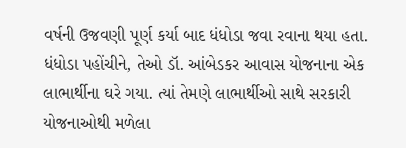વર્ષની ઉજવણી પૂર્ણ કર્યા બાદ ધંધોડા જવા રવાના થયા હતા. ધંધોડા પહોંચીને, તેઓ ડૉ. આંબેડકર આવાસ યોજનાના એક લાભાર્થીના ઘરે ગયા. ત્યાં તેમણે લાભાર્થીઓ સાથે સરકારી યોજનાઓથી મળેલા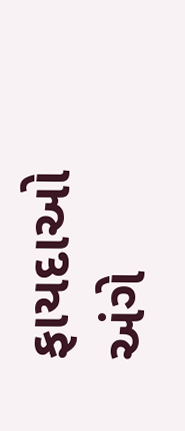ફાયદાઓ અંગે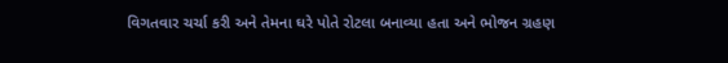વિગતવાર ચર્ચા કરી અને તેમના ઘરે પોતે રોટલા બનાવ્યા હતા અને ભોજન ગ્રહણ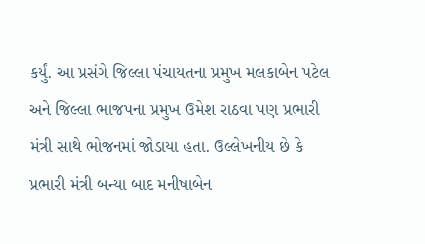કર્યું. આ પ્રસંગે જિલ્લા પંચાયતના પ્રમુખ મલકાબેન પટેલ અને જિલ્લા ભાજપના પ્રમુખ ઉમેશ રાઠવા પણ પ્રભારી મંત્રી સાથે ભોજનમાં જોડાયા હતા. ઉલ્લેખનીય છે કે પ્રભારી મંત્રી બન્યા બાદ મનીષાબેન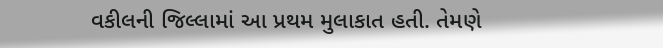વકીલની જિલ્લામાં આ પ્રથમ મુલાકાત હતી. તેમણે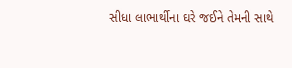સીધા લાભાર્થીના ઘરે જઈને તેમની સાથે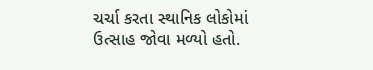ચર્ચા કરતા સ્થાનિક લોકોમાં ઉત્સાહ જોવા મળ્યો હતો.